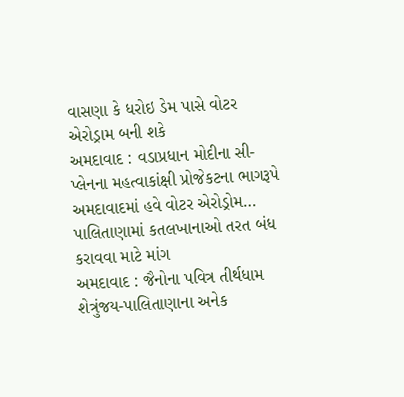વાસણા કે ધરોઇ ડેમ પાસે વોટર એરોડ્રામ બની શકે
અમદાવાદ : વડાપ્રધાન મોદીના સી-પ્લેનના મહત્વાકાંક્ષી પ્રોજેકટના ભાગરૂપે અમદાવાદમાં હવે વોટર એરોડ્રોમ…
પાલિતાણામાં કતલખાનાઓ તરત બંધ કરાવવા માટે માંગ
અમદાવાદ : જૈનોના પવિત્ર તીર્થધામ શેત્રુંજય-પાલિતાણાના અનેક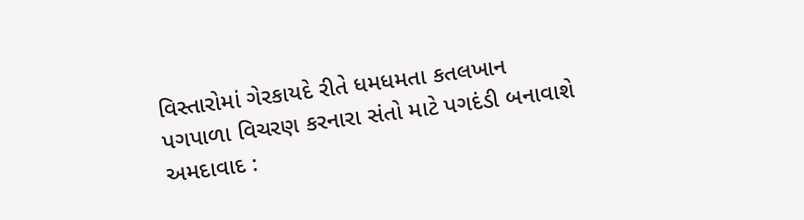વિસ્તારોમાં ગેરકાયદે રીતે ધમધમતા કતલખાન
પગપાળા વિચરણ કરનારા સંતો માટે પગદંડી બનાવાશે
અમદાવાદ :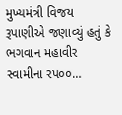મુખ્યમંત્રી વિજય રૂપાણીએ જણાવ્યું હતું કે ભગવાન મહાવીર સ્વામીના રપ૦૦…